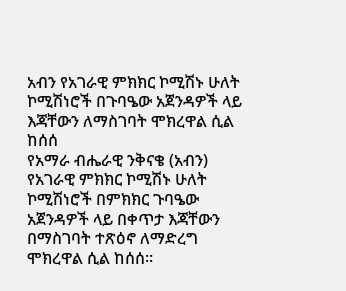አብን የአገራዊ ምክክር ኮሚሽኑ ሁለት ኮሚሽነሮች በጉባዔው አጀንዳዎች ላይ እጃቸውን ለማስገባት ሞክረዋል ሲል ከሰሰ
የአማራ ብሔራዊ ንቅናቄ (አብን) የአገራዊ ምክክር ኮሚሽኑ ሁለት ኮሚሽነሮች በምክክር ጉባዔው አጀንዳዎች ላይ በቀጥታ እጃቸውን በማስገባት ተጽዕኖ ለማድረግ ሞክረዋል ሲል ከሰሰ።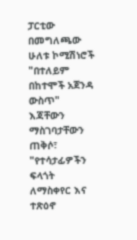ፓርቲው በመግለጫው ሁለቱ ኮሚሽነሮች "በተለይም በከተሞች አጀንዳ ውስጥ" እጃቸውን ማስገባታቸውን ጠቅሶ፣ "የተሳታፊዎችን ፍላጎት ለማስቀየር እና ተጽዕኖ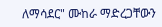ለማሳደር" ሙከራ ማድረጋቸውን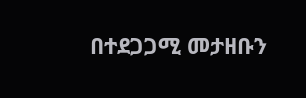በተደጋጋሚ መታዘቡን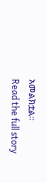አመልክቷል።
Read the full story